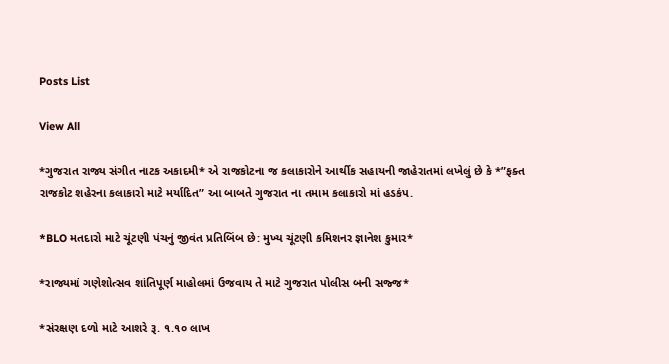Posts List

View All

*ગુજરાત રાજ્ય સંગીત નાટક અકાદમી* એ રાજકોટના જ કલાકારોને આર્થીક સહાયની જાહેરાતમાં લખેલું છે કે *”ફક્ત રાજકોટ શહેરના કલાકારો માટે મર્યાદિત” આ બાબતે ગુજરાત ના તમામ કલાકારો માં હડકંપ.

*BLO મતદારો માટે ચૂંટણી પંચનું જીવંત પ્રતિબિંબ છે: મુખ્ય ચૂંટણી કમિશનર જ્ઞાનેશ કુમાર*

*રાજ્યમાં ગણેશોત્સવ શાંતિપૂર્ણ માહોલમાં ઉજવાય તે માટે ગુજરાત પોલીસ બની સજ્જ*

*સંરક્ષણ દળો માટે આશરે રૂ. ૧.૧૦ લાખ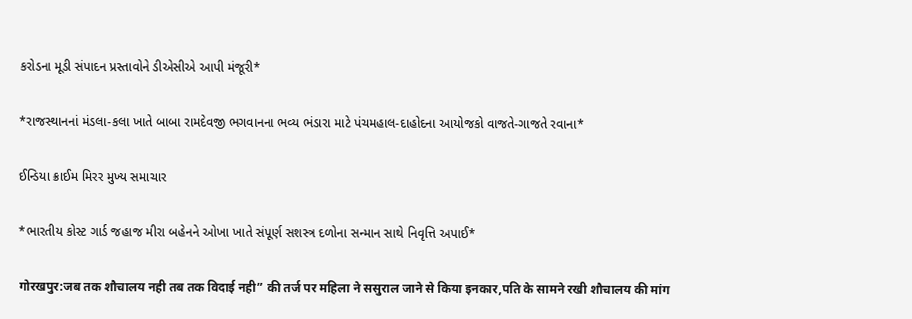કરોડના મૂડી સંપાદન પ્રસ્તાવોને ડીએસીએ આપી મંજૂરી*

*રાજસ્થાનનાં મંડલા-કલા ખાતે બાબા રામદેવજી ભગવાનના ભવ્ય ભંડારા માટે પંચમહાલ-દાહોદના આયોજકો વાજતે-ગાજતે રવાના*

ઈન્ડિયા ક્રાઈમ મિરર મુખ્ય સમાચાર

*ભારતીય કોસ્ટ ગાર્ડ જહાજ મીરા બહેનને ઓખા ખાતે સંપૂર્ણ સશસ્ત્ર દળોના સન્માન સાથે નિવૃત્તિ અપાઈ*

गोरखपुर:जब तक शौचालय नही तब तक विदाई नही” की तर्ज पर महिला ने ससुराल जाने से किया इनकार,पति के सामने रखी शौचालय की मांग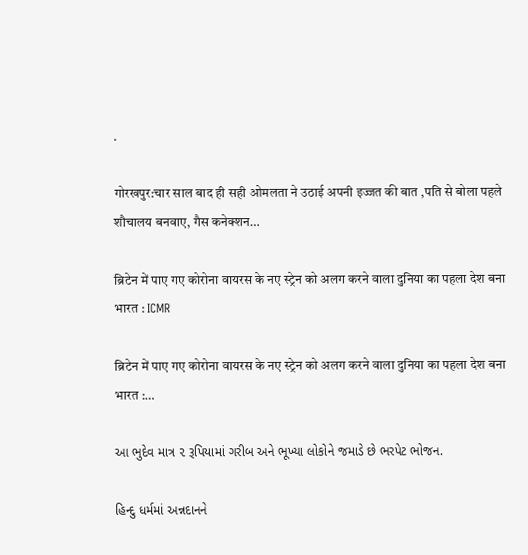.

गोरखपुर:चार साल बाद ही सही ओमलता ने उठाई अपनी इज्जत की बात ,पति से बोला पहले शौचालय बनवाए, गैस कनेक्शन…

ब्रिटेन में पाए गए कोरोना वायरस के नए स्ट्रेन को अलग करने वाला दुनिया का पहला देश बना भारत : ICMR

ब्रिटेन में पाए गए कोरोना वायरस के नए स्ट्रेन को अलग करने वाला दुनिया का पहला देश बना भारत :…

આ ભુદેવ માત્ર ૨ રૂપિયામાં ગરીબ અને ભૂખ્યા લોકોને જમાડે છે ભરપેટ ભોજન.

હિન્દુ ધર્મમાં અન્નદાનને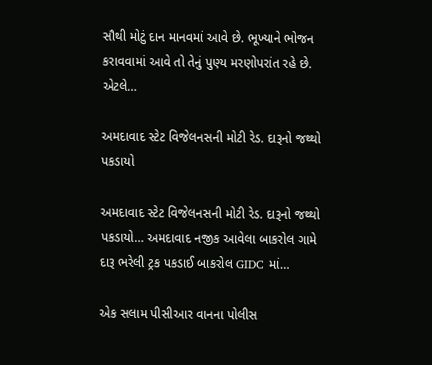સૌથી મોટું દાન માનવમાં આવે છે. ભૂખ્યાને ભોજન કરાવવામાં આવે તો તેનું પુણ્ય મરણોપરાંત રહે છે. એટલે…

અમદાવાદ સ્ટેટ વિજેલનસની મોટી રેડ. દારૂનો જથ્થો પકડાયો

અમદાવાદ સ્ટેટ વિજેલનસની મોટી રેડ. દારૂનો જથ્થો પકડાયો… અમદાવાદ નજીક આવેલા બાકરોલ ગામે દારૂ ભરેલી ટ્રક પકડાઈ બાકરોલ GIDC માં…

એક સલામ પીસીઆર વાનના પોલીસ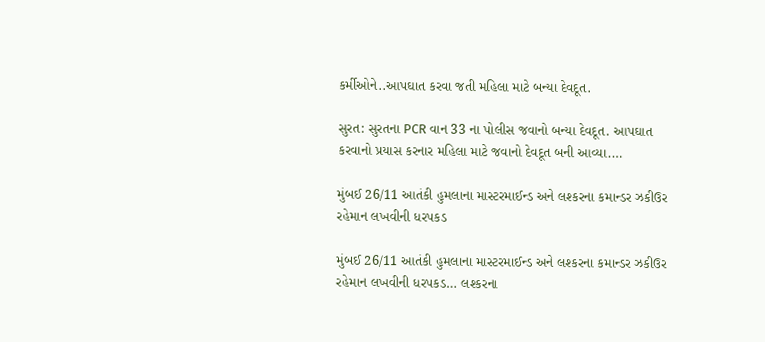કર્મીઓને..આપઘાત કરવા જતી મહિલા માટે બન્યા દેવદૂત.

સુરત: સુરતના PCR વાન 33 ના પોલીસ જવાનો બન્યા દેવદૂત. આપઘાત કરવાનો પ્રયાસ કરનાર મહિલા માટે જવાનો દેવદૂત બની આવ્યા.…

મુંબઈ 26/11 આતંકી હુમલાના માસ્ટરમાઈન્ડ અને લશ્કરના કમાન્ડર ઝકીઉર રહેમાન લખવીની ધરપકડ

મુંબઈ 26/11 આતંકી હુમલાના માસ્ટરમાઈન્ડ અને લશ્કરના કમાન્ડર ઝકીઉર રહેમાન લખવીની ધરપકડ… લશ્કરના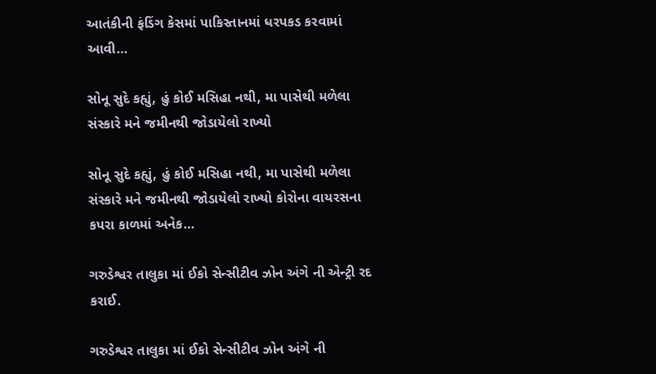આતંકીની ફંડિંગ કેસમાં પાકિસ્તાનમાં ધરપકડ કરવામાં આવી…

સોનૂ સુદે કહ્યું, હું કોઈ મસિહા નથી, મા પાસેથી મળેલા સંસ્કારે મને જમીનથી જોડાયેલો રાખ્યો

સોનૂ સુદે કહ્યું, હું કોઈ મસિહા નથી, મા પાસેથી મળેલા સંસ્કારે મને જમીનથી જોડાયેલો રાખ્યો કોરોના વાયરસના કપરા કાળમાં અનેક…

ગરુડેશ્વર તાલુકા માં ઈકો સેન્સીટીવ ઝોન અંગે ની એન્ટ્રી રદ કરાઈ.

ગરુડેશ્વર તાલુકા માં ઈકો સેન્સીટીવ ઝોન અંગે ની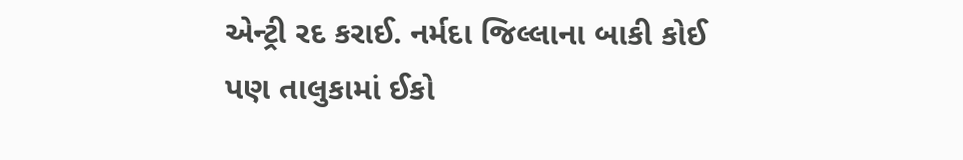એન્ટ્રી રદ કરાઈ. નર્મદા જિલ્લાના બાકી કોઈ પણ તાલુકામાં ઈકો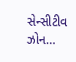સેન્સીટીવ ઝોન…